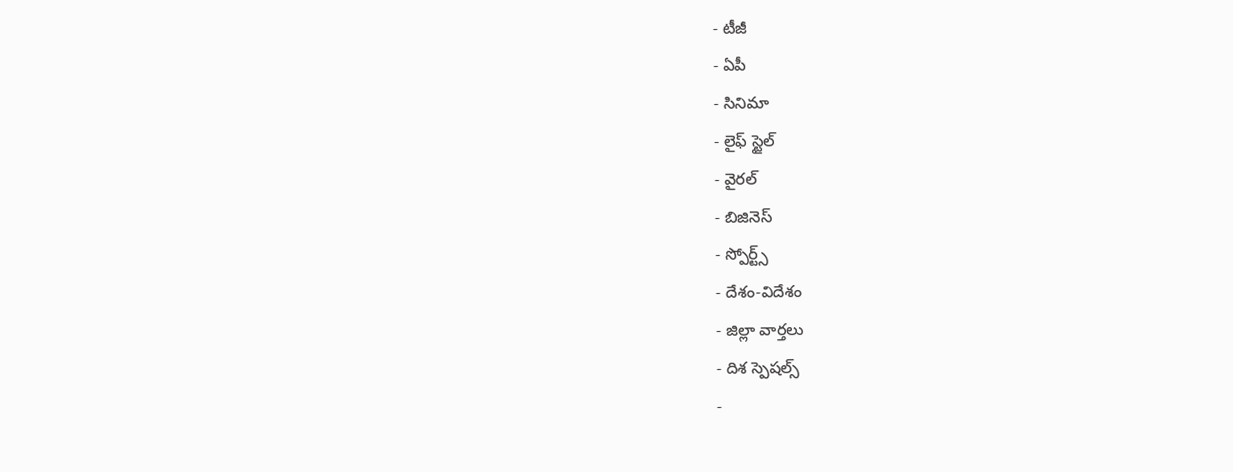- టీజీ
- ఏపీ
- సినిమా
- లైఫ్ స్టైల్
- వైరల్
- బిజినెస్
- స్పోర్ట్స్
- దేశం-విదేశం
- జిల్లా వార్తలు
- దిశ స్పెషల్స్
-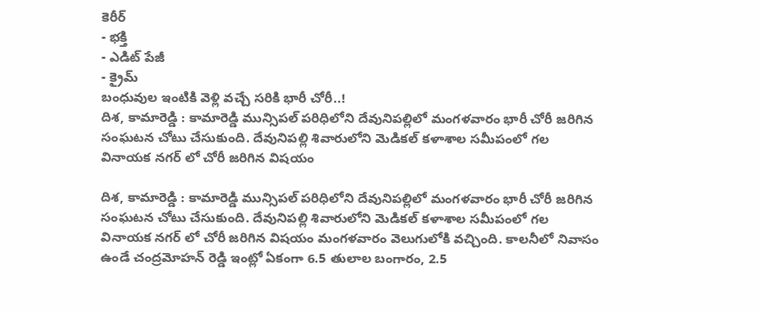కెరీర్
- భక్తి
- ఎడిట్ పేజీ
- క్రైమ్
బంధువుల ఇంటికి వెళ్లి వచ్చే సరికి భారీ చోరీ..!
దిశ, కామారెడ్డి : కామారెడ్డి మున్సిపల్ పరిధిలోని దేవునిపల్లిలో మంగళవారం భారీ చోరీ జరిగిన సంఘటన చోటు చేసుకుంది. దేవునిపల్లి శివారులోని మెడికల్ కళాశాల సమీపంలో గల వినాయక నగర్ లో చోరీ జరిగిన విషయం

దిశ, కామారెడ్డి : కామారెడ్డి మున్సిపల్ పరిధిలోని దేవునిపల్లిలో మంగళవారం భారీ చోరీ జరిగిన సంఘటన చోటు చేసుకుంది. దేవునిపల్లి శివారులోని మెడికల్ కళాశాల సమీపంలో గల వినాయక నగర్ లో చోరీ జరిగిన విషయం మంగళవారం వెలుగులోకి వచ్చింది. కాలనీలో నివాసం ఉండే చంద్రమోహన్ రెడ్డి ఇంట్లో ఏకంగా 6.5 తులాల బంగారం, 2.5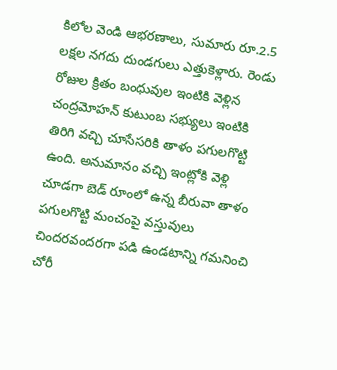కిలోల వెండి ఆభరణాలు, సుమారు రూ.2.5 లక్షల నగదు దుండగులు ఎత్తుకెళ్లారు. రెండు రోజుల క్రితం బంధువుల ఇంటికి వెళ్లిన చంద్రమోహన్ కుటుంబ సభ్యులు ఇంటికి తిరిగి వచ్చి చూసేసరికి తాళం పగులగొట్టి ఉంది. అనుమానం వచ్చి ఇంట్లోకి వెళ్లి చూడగా బెడ్ రూంలో ఉన్న బీరువా తాళం పగులగొట్టి మంచంపై వస్తువులు చిందరవందరగా పడి ఉండటాన్ని గమనించి చోరీ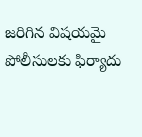జరిగిన విషయమై పోలీసులకు ఫిర్యాదు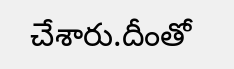చేశారు.దీంతో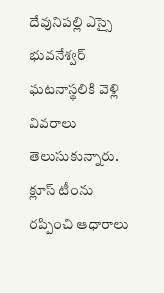దేవునిపల్లి ఎస్సై భువనేశ్వర్ ఘటనాస్థలికి వెళ్లి వివరాలు తెలుసుకున్నారు. క్లూస్ టీంను రప్పించి ఆధారాలు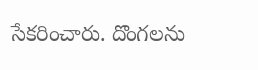సేకరించారు. దొంగలను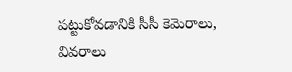పట్టుకోవడానికి సీసీ కెమెరాలు, వివరాలు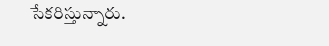సేకరిస్తున్నారు.